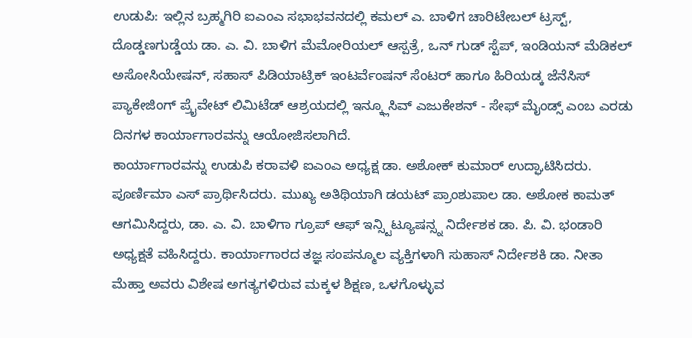ಉಡುಪಿ: ಇಲ್ಲಿನ ಬ್ರಹ್ಮಗಿರಿ ಐಎಂಎ ಸಭಾಭವನದಲ್ಲಿ ಕಮಲ್ ಎ. ಬಾಳಿಗ ಚಾರಿಟೇಬಲ್ ಟ್ರಸ್ಟ್, ದೊಡ್ಡಣಗುಡ್ಡೆಯ ಡಾ. ಎ. ವಿ. ಬಾಳಿಗ ಮೆಮೋರಿಯಲ್ ಆಸ್ಪತ್ರೆ, ಒನ್ ಗುಡ್ ಸ್ಟೆಪ್, ಇಂಡಿಯನ್ ಮೆಡಿಕಲ್ ಅಸೋಸಿಯೇಷನ್, ಸಹಾಸ್ ಪಿಡಿಯಾಟ್ರಿಕ್ ಇಂಟರ್ವೆಂಷನ್ ಸೆಂಟರ್ ಹಾಗೂ ಹಿರಿಯಡ್ಕ ಜೆನೆಸಿಸ್ ಪ್ಯಾಕೇಜಿಂಗ್ ಪ್ರೈವೇಟ್ ಲಿಮಿಟೆಡ್ ಆಶ್ರಯದಲ್ಲಿ ಇನ್ಕ್ಲೂಸಿವ್ ಎಜುಕೇಶನ್ - ಸೇಫ್ ಮೈಂಡ್ಸ್ ಎಂಬ ಎರಡು ದಿನಗಳ ಕಾರ್ಯಾಗಾರವನ್ನು ಆಯೋಜಿಸಲಾಗಿದೆ.
ಕಾರ್ಯಾಗಾರವನ್ನು ಉಡುಪಿ ಕರಾವಳಿ ಐಎಂಎ ಅಧ್ಯಕ್ಷ ಡಾ. ಅಶೋಕ್ ಕುಮಾರ್ ಉದ್ಘಾಟಿಸಿದರು. ಪೂರ್ಣಿಮಾ ಎಸ್ ಪ್ರಾರ್ಥಿಸಿದರು. ಮುಖ್ಯ ಅತಿಥಿಯಾಗಿ ಡಯಟ್ ಪ್ರಾಂಶುಪಾಲ ಡಾ. ಅಶೋಕ ಕಾಮತ್ ಆಗಮಿಸಿದ್ದರು, ಡಾ. ಎ. ವಿ. ಬಾಳಿಗಾ ಗ್ರೂಪ್ ಆಫ್ ಇನ್ಸ್ಟಿಟ್ಯೂಷನ್ಸ್ನ ನಿರ್ದೇಶಕ ಡಾ. ಪಿ. ವಿ. ಭಂಡಾರಿ ಅಧ್ಯಕ್ಷತೆ ವಹಿಸಿದ್ದರು. ಕಾರ್ಯಾಗಾರದ ತಜ್ಞ ಸಂಪನ್ಮೂಲ ವ್ಯಕ್ತಿಗಳಾಗಿ ಸುಹಾಸ್ ನಿರ್ದೇಶಕಿ ಡಾ. ನೀತಾ ಮೆಹ್ತಾ ಅವರು ವಿಶೇಷ ಅಗತ್ಯಗಳಿರುವ ಮಕ್ಕಳ ಶಿಕ್ಷಣ, ಒಳಗೊಳ್ಳುವ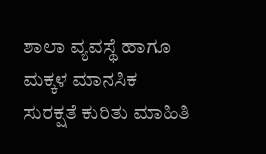ಶಾಲಾ ವ್ಯವಸ್ಥೆ ಹಾಗೂ ಮಕ್ಕಳ ಮಾನಸಿಕ ಸುರಕ್ಷತೆ ಕುರಿತು ಮಾಹಿತಿ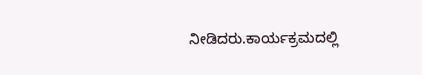ನೀಡಿದರು.ಕಾರ್ಯಕ್ರಮದಲ್ಲಿ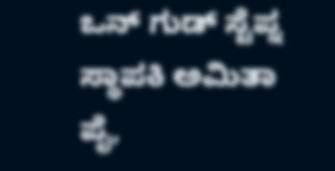ಒನ್ ಗುಡ್ ಸ್ಟೆಪ್ನ ಸ್ಥಾಪಕಿ ಅಮಿತಾ ಪೈ,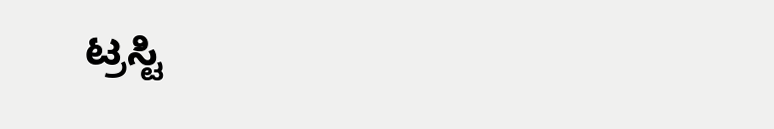ಟ್ರಸ್ಟಿ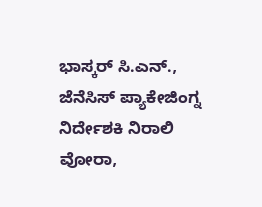ಭಾಸ್ಕರ್ ಸಿ.ಎನ್., ಜೆನೆಸಿಸ್ ಪ್ಯಾಕೇಜಿಂಗ್ನ ನಿರ್ದೇಶಕಿ ನಿರಾಲಿ ವೋರಾ,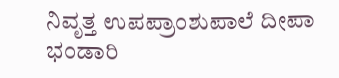ನಿವೃತ್ತ ಉಪಪ್ರಾಂಶುಪಾಲೆ ದೀಪಾ ಭಂಡಾರಿ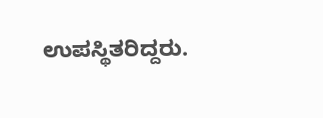ಉಪಸ್ಥಿತರಿದ್ದರು.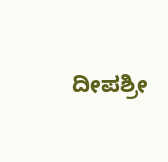ದೀಪಶ್ರೀ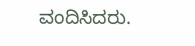ವಂದಿಸಿದರು.